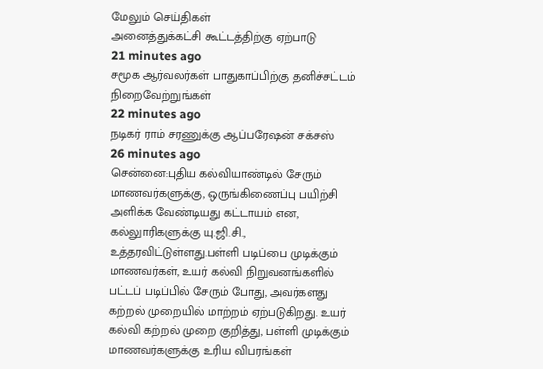மேலும் செய்திகள்
அனைத்துக்கட்சி கூட்டத்திற்கு ஏற்பாடு
21 minutes ago
சமூக ஆர்வலர்கள் பாதுகாப்பிற்கு தனிச்சட்டம் நிறைவேற்றுங்கள்
22 minutes ago
நடிகர் ராம் சரணுக்கு ஆப்பரேஷன் சக்சஸ்
26 minutes ago
சென்னை:புதிய கல்வியாண்டில் சேரும் மாணவர்களுக்கு, ஒருங்கிணைப்பு பயிற்சி அளிக்க வேண்டியது கட்டாயம் என, கல்லுாரிகளுக்கு யு.ஜி.சி., உத்தரவிட்டுள்ளது.பள்ளி படிப்பை முடிக்கும் மாணவர்கள், உயர் கல்வி நிறுவனங்களில் பட்டப் படிப்பில் சேரும் போது, அவர்களது கற்றல் முறையில் மாற்றம் ஏற்படுகிறது. உயர் கல்வி கற்றல் முறை குறித்து, பள்ளி முடிக்கும் மாணவர்களுக்கு உரிய விபரங்கள்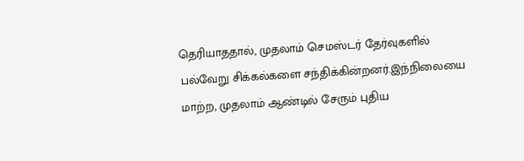தெரியாததால், முதலாம் செமஸ்டர் தேர்வுகளில் பல்வேறு சிக்கல்களை சந்திக்கின்றனர்.இந்நிலையை மாற்ற, முதலாம் ஆண்டில் சேரும் புதிய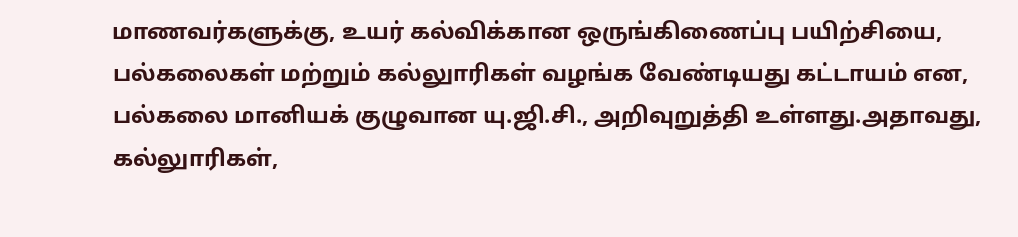மாணவர்களுக்கு, உயர் கல்விக்கான ஒருங்கிணைப்பு பயிற்சியை, பல்கலைகள் மற்றும் கல்லுாரிகள் வழங்க வேண்டியது கட்டாயம் என, பல்கலை மானியக் குழுவான யு.ஜி.சி., அறிவுறுத்தி உள்ளது.அதாவது, கல்லுாரிகள்,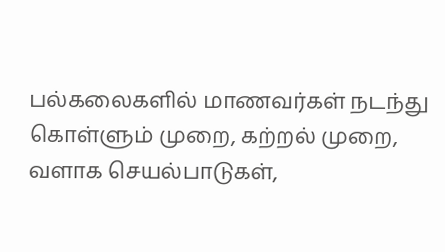பல்கலைகளில் மாணவர்கள் நடந்து கொள்ளும் முறை, கற்றல் முறை, வளாக செயல்பாடுகள்,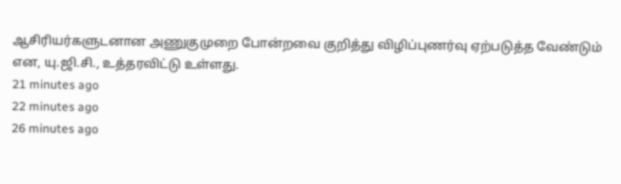ஆசிரியர்களுடனான அணுகுமுறை போன்றவை குறித்து விழிப்புணர்வு ஏற்படுத்த வேண்டும் என, யு.ஜி.சி., உத்தரவிட்டு உள்ளது.
21 minutes ago
22 minutes ago
26 minutes ago